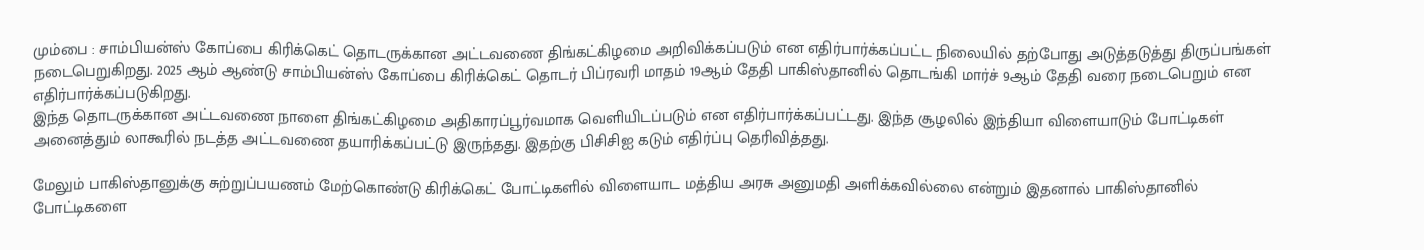மும்பை : சாம்பியன்ஸ் கோப்பை கிரிக்கெட் தொடருக்கான அட்டவணை திங்கட்கிழமை அறிவிக்கப்படும் என எதிர்பார்க்கப்பட்ட நிலையில் தற்போது அடுத்தடுத்து திருப்பங்கள் நடைபெறுகிறது. 2025 ஆம் ஆண்டு சாம்பியன்ஸ் கோப்பை கிரிக்கெட் தொடர் பிப்ரவரி மாதம் 19ஆம் தேதி பாகிஸ்தானில் தொடங்கி மார்ச் 9ஆம் தேதி வரை நடைபெறும் என எதிர்பார்க்கப்படுகிறது.
இந்த தொடருக்கான அட்டவணை நாளை திங்கட்கிழமை அதிகாரப்பூர்வமாக வெளியிடப்படும் என எதிர்பார்க்கப்பட்டது. இந்த சூழலில் இந்தியா விளையாடும் போட்டிகள் அனைத்தும் லாகூரில் நடத்த அட்டவணை தயாரிக்கப்பட்டு இருந்தது. இதற்கு பிசிசிஐ கடும் எதிர்ப்பு தெரிவித்தது.

மேலும் பாகிஸ்தானுக்கு சுற்றுப்பயணம் மேற்கொண்டு கிரிக்கெட் போட்டிகளில் விளையாட மத்திய அரசு அனுமதி அளிக்கவில்லை என்றும் இதனால் பாகிஸ்தானில் போட்டிகளை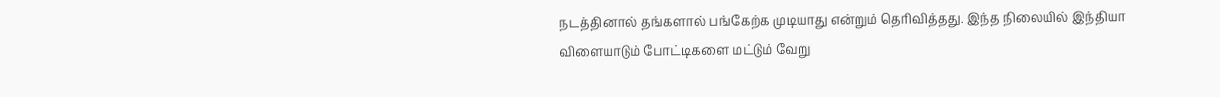நடத்தினால் தங்களால் பங்கேற்க முடியாது என்றும் தெரிவித்தது. இந்த நிலையில் இந்தியா விளையாடும் போட்டிகளை மட்டும் வேறு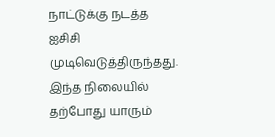நாட்டுக்கு நடத்த ஐசிசி முடிவெடுத்திருந்தது.
இந்த நிலையில் தற்போது யாரும்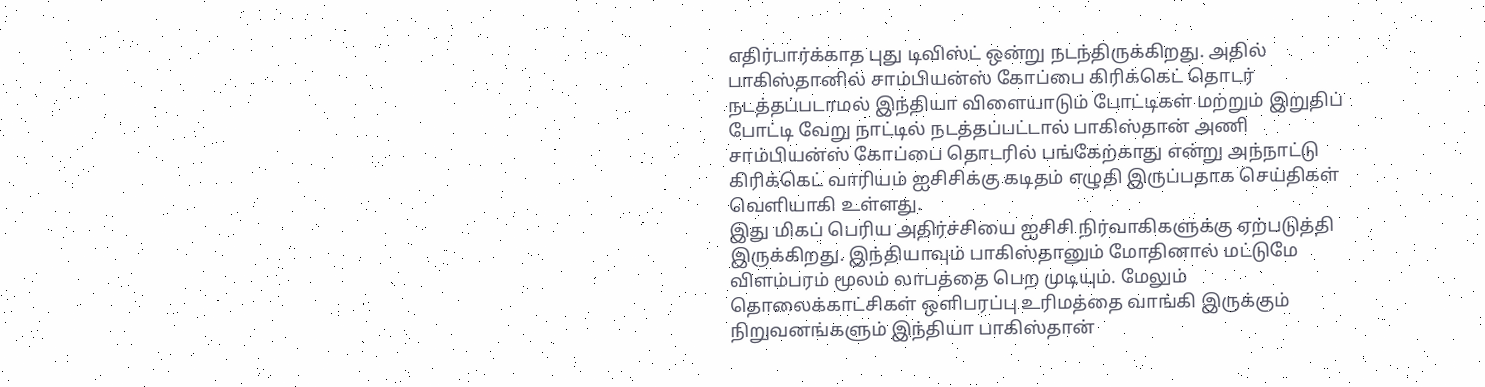எதிர்பார்க்காத புது டிவிஸ்ட் ஒன்று நடந்திருக்கிறது. அதில் பாகிஸ்தானில் சாம்பியன்ஸ் கோப்பை கிரிக்கெட் தொடர் நடத்தப்படாமல் இந்தியா விளையாடும் போட்டிகள் மற்றும் இறுதிப் போட்டி வேறு நாட்டில் நடத்தப்பட்டால் பாகிஸ்தான் அணி சாம்பியன்ஸ் கோப்பை தொடரில் பங்கேற்காது என்று அந்நாட்டு கிரிக்கெட் வாரியம் ஐசிசிக்கு கடிதம் எழுதி இருப்பதாக செய்திகள் வெளியாகி உள்ளது.
இது மிகப் பெரிய அதிர்ச்சியை ஐசிசி நிர்வாகிகளுக்கு ஏற்படுத்தி இருக்கிறது. இந்தியாவும் பாகிஸ்தானும் மோதினால் மட்டுமே விளம்பரம் மூலம் லாபத்தை பெற முடியும். மேலும் தொலைக்காட்சிகள் ஒளிபரப்பு உரிமத்தை வாங்கி இருக்கும் நிறுவனங்களும் இந்தியா பாகிஸ்தான்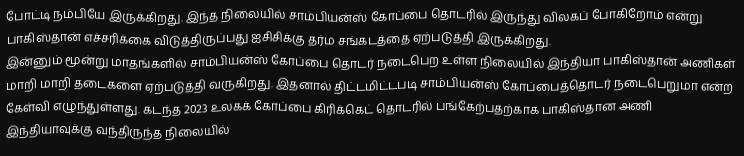போட்டி நம்பியே இருக்கிறது. இந்த நிலையில் சாம்பியன்ஸ் கோப்பை தொடரில் இருந்து விலகப் போகிறோம் என்று பாகிஸ்தான் எச்சரிக்கை விடுத்திருப்பது ஐசிசிக்கு தர்ம சங்கடத்தை ஏற்படுத்தி இருக்கிறது.
இன்னும் மூன்று மாதங்களில் சாம்பியன்ஸ் கோப்பை தொடர் நடைபெற உள்ள நிலையில் இந்தியா பாகிஸ்தான் அணிகள் மாறி மாறி தடைகளை ஏற்படுத்தி வருகிறது. இதனால் திட்டமிட்டபடி சாம்பியன்ஸ் கோப்பைத்தொடர் நடைபெறுமா என்ற கேள்வி எழுந்துள்ளது. கடந்த 2023 உலகக் கோப்பை கிரிக்கெட் தொடரில் பங்கேற்பதற்காக பாகிஸ்தான அணி இந்தியாவுக்கு வந்திருந்த நிலையில்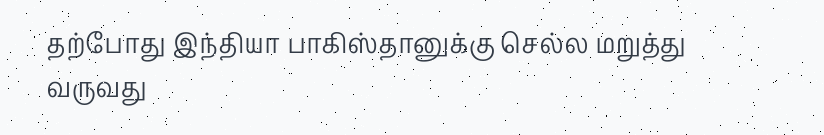தற்போது இந்தியா பாகிஸ்தானுக்கு செல்ல மறுத்து வருவது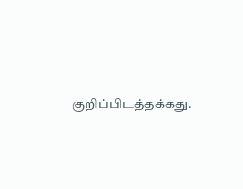குறிப்பிடத்தக்கது.